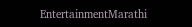EntertainmentMarathi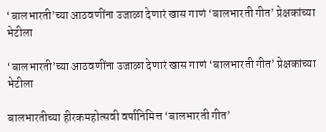‘बालभारती’च्या आठवणींना उजाळा देणारं खास गाणं ‘बालभारती गीत’ प्रेक्षकांच्या भेटीला

‘बालभारती’च्या आठवणींना उजाळा देणारं खास गाणं ‘बालभारती गीत’ प्रेक्षकांच्या भेटीला

बालभारतीच्या हीरकमहोत्सवी वर्षानिमित्त ‘बालभारती गीत’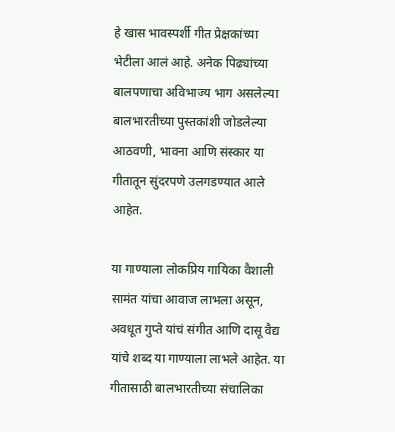हे खास भावस्पर्शी गीत प्रेक्षकांच्या भेटीला आलं आहे. अनेक पिढ्यांच्या बालपणाचा अविभाज्य भाग असलेल्या बालभारतीच्या पुस्तकांशी जोडलेल्या आठवणी, भावना आणि संस्कार या गीतातून सुंदरपणे उलगडण्यात आले आहेत.

या गाण्याला लोकप्रिय गायिका वैशाली सामंत यांचा आवाज लाभला असून, अवधूत गुप्ते यांचं संगीत आणि दासू वैद्य यांचे शब्द या गाण्याला लाभले आहेत. या गीतासाठी बालभारतीच्या संचालिका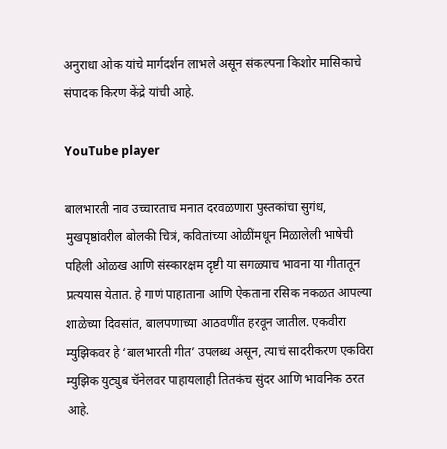अनुराधा ओक यांचे मार्गदर्शन लाभले असून संकल्पना किशोर मासिकाचे संपादक किरण केंद्रे यांची आहे.

YouTube player

बालभारती नाव उच्चारताच मनात दरवळणारा पुस्तकांचा सुगंध, मुखपृष्ठांवरील बोलकी चित्रं, कवितांच्या ओळींमधून मिळालेली भाषेची पहिली ओळख आणि संस्कारक्षम दृष्टी या सगळ्याच भावना या गीतातून प्रत्ययास येतात. हे गाणं पाहाताना आणि ऐकताना रसिक नकळत आपल्या शाळेच्या दिवसांत, बालपणाच्या आठवणींत हरवून जातील. एकवीरा म्युझिकवर हे ‘बालभारती गीत’ उपलब्ध असून, त्याचं सादरीकरण एकविरा म्युझिक युट्युब चॅनेलवर पाहायलाही तितकंच सुंदर आणि भावनिक ठरत आहे.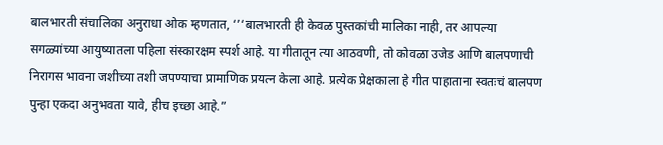बालभारती संचालिका अनुराधा ओक म्हणतात, ‘’‘बालभारती ही केवळ पुस्तकांची मालिका नाही, तर आपल्या सगळ्यांच्या आयुष्यातला पहिला संस्कारक्षम स्पर्श आहे. या गीतातून त्या आठवणी, तो कोवळा उजेड आणि बालपणाची निरागस भावना जशीच्या तशी जपण्याचा प्रामाणिक प्रयत्न केला आहे. प्रत्येक प्रेक्षकाला हे गीत पाहाताना स्वतःचं बालपण पुन्हा एकदा अनुभवता यावे, हीच इच्छा आहे.”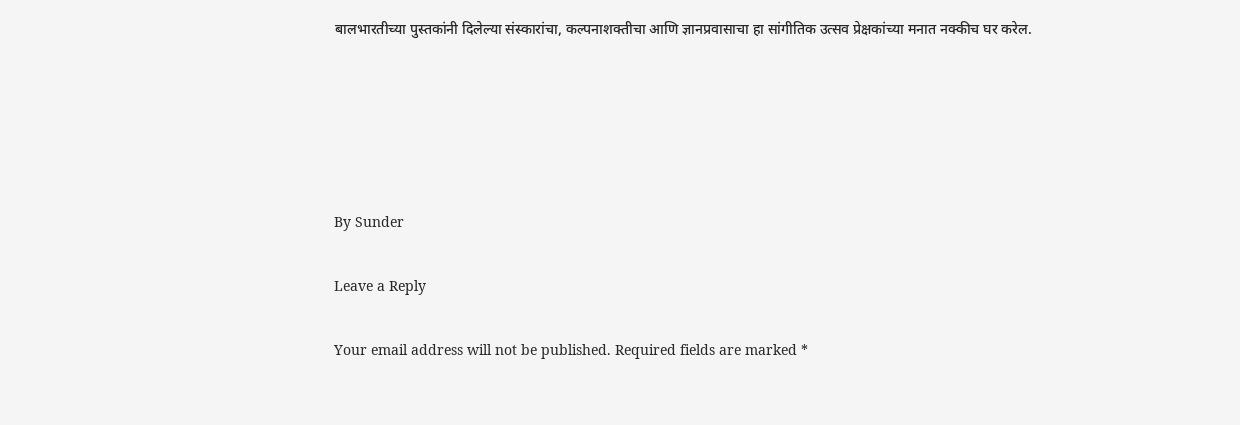बालभारतीच्या पुस्तकांनी दिलेल्या संस्कारांचा, कल्पनाशक्तीचा आणि ज्ञानप्रवासाचा हा सांगीतिक उत्सव प्रेक्षकांच्या मनात नक्कीच घर करेल.





By Sunder

Leave a Reply

Your email address will not be published. Required fields are marked *